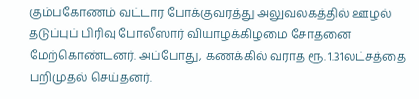கும்பகோணம் வட்டார போக்குவரத்து அலுவலகத்தில் ஊழல் தடுப்புப் பிரிவு போலீஸார் வியாழக்கிழமை சோதனை மேற்கொண்டனர். அப்போது, கணக்கில் வராத ரூ. 1.31லட்சத்தை பறிமுதல் செய்தனர்.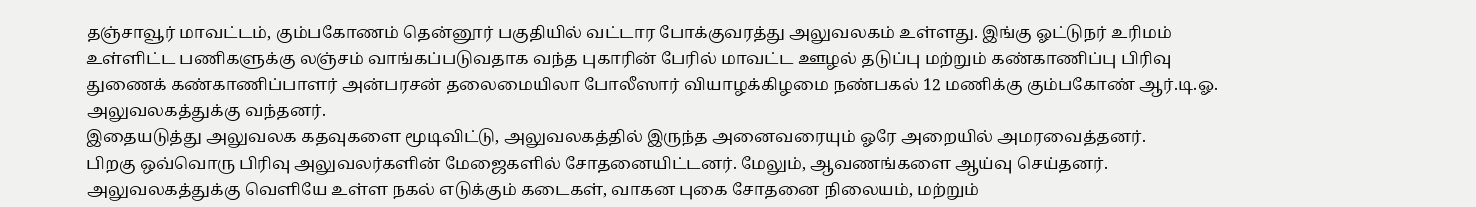தஞ்சாவூர் மாவட்டம், கும்பகோணம் தென்னூர் பகுதியில் வட்டார போக்குவரத்து அலுவலகம் உள்ளது. இங்கு ஓட்டுநர் உரிமம் உள்ளிட்ட பணிகளுக்கு லஞ்சம் வாங்கப்படுவதாக வந்த புகாரின் பேரில் மாவட்ட ஊழல் தடுப்பு மற்றும் கண்காணிப்பு பிரிவு துணைக் கண்காணிப்பாளர் அன்பரசன் தலைமையிலா போலீஸார் வியாழக்கிழமை நண்பகல் 12 மணிக்கு கும்பகோண் ஆர்.டி.ஓ. அலுவலகத்துக்கு வந்தனர்.
இதையடுத்து அலுவலக கதவுகளை மூடிவிட்டு, அலுவலகத்தில் இருந்த அனைவரையும் ஓரே அறையில் அமரவைத்தனர்.
பிறகு ஒவ்வொரு பிரிவு அலுவலர்களின் மேஜைகளில் சோதனையிட்டனர். மேலும், ஆவணங்களை ஆய்வு செய்தனர்.
அலுவலகத்துக்கு வெளியே உள்ள நகல் எடுக்கும் கடைகள், வாகன புகை சோதனை நிலையம், மற்றும்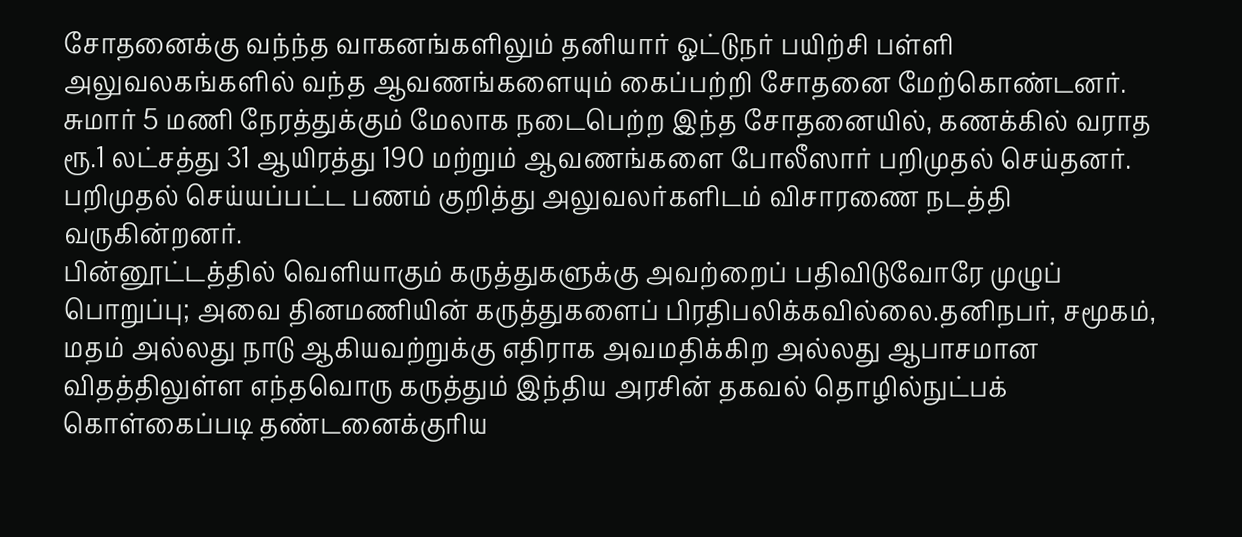சோதனைக்கு வந்ந்த வாகனங்களிலும் தனியார் ஓட்டுநர் பயிற்சி பள்ளி அலுவலகங்களில் வந்த ஆவணங்களையும் கைப்பற்றி சோதனை மேற்கொண்டனர். சுமார் 5 மணி நேரத்துக்கும் மேலாக நடைபெற்ற இந்த சோதனையில், கணக்கில் வராத ரூ.1 லட்சத்து 31 ஆயிரத்து 190 மற்றும் ஆவணங்களை போலீஸார் பறிமுதல் செய்தனர். பறிமுதல் செய்யப்பட்ட பணம் குறித்து அலுவலர்களிடம் விசாரணை நடத்தி வருகின்றனர்.
பின்னூட்டத்தில் வெளியாகும் கருத்துகளுக்கு அவற்றைப் பதிவிடுவோரே முழுப் பொறுப்பு; அவை தினமணியின் கருத்துகளைப் பிரதிபலிக்கவில்லை.தனிநபர், சமூகம், மதம் அல்லது நாடு ஆகியவற்றுக்கு எதிராக அவமதிக்கிற அல்லது ஆபாசமான விதத்திலுள்ள எந்தவொரு கருத்தும் இந்திய அரசின் தகவல் தொழில்நுட்பக் கொள்கைப்படி தண்டனைக்குரிய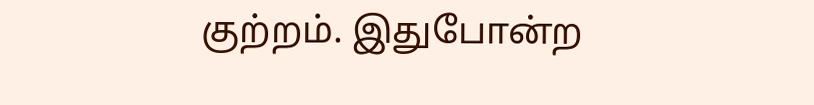குற்றம். இதுபோன்ற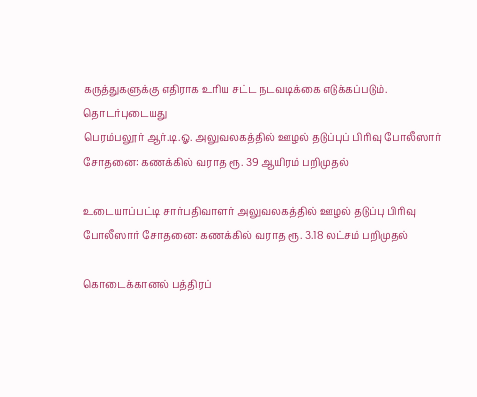கருத்துகளுக்கு எதிராக உரிய சட்ட நடவடிக்கை எடுக்கப்படும்.
தொடர்புடையது
பெரம்பலூர் ஆர்.டி.ஓ. அலுவலகத்தில் ஊழல் தடுப்புப் பிரிவு போலீஸார் சோதனை: கணக்கில் வராத ரூ. 39 ஆயிரம் பறிமுதல்

உடையாப்பட்டி சார்பதிவாளர் அலுவலகத்தில் ஊழல் தடுப்பு பிரிவு போலீஸார் சோதனை: கணக்கில் வராத ரூ. 3.18 லட்சம் பறிமுதல்

கொடைக்கானல் பத்திரப்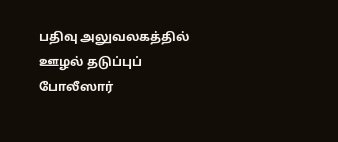பதிவு அலுவலகத்தில் ஊழல் தடுப்புப் போலீஸார்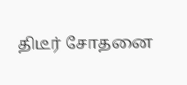திடீர் சோதனை